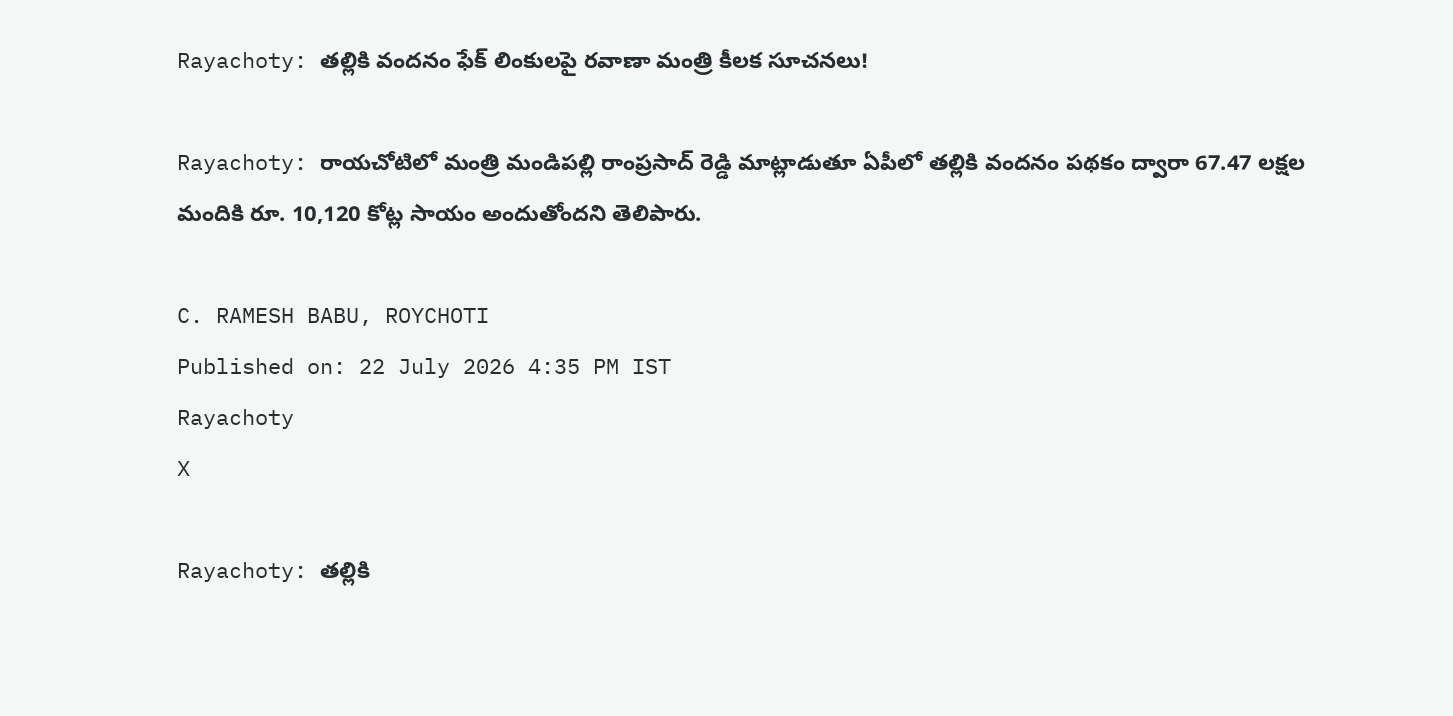Rayachoty: తల్లికి వందనం ఫేక్ లింకులపై రవాణా మంత్రి కీలక సూచనలు!

Rayachoty: రాయచోటిలో మంత్రి మండిపల్లి రాంప్రసాద్ రెడ్డి మాట్లాడుతూ ఏపీలో తల్లికి వందనం పథకం ద్వారా 67.47 లక్షల మందికి రూ. 10,120 కోట్ల సాయం అందుతోందని తెలిపారు.

C. RAMESH BABU, ROYCHOTI
Published on: 22 July 2026 4:35 PM IST
Rayachoty
X

Rayachoty: తల్లికి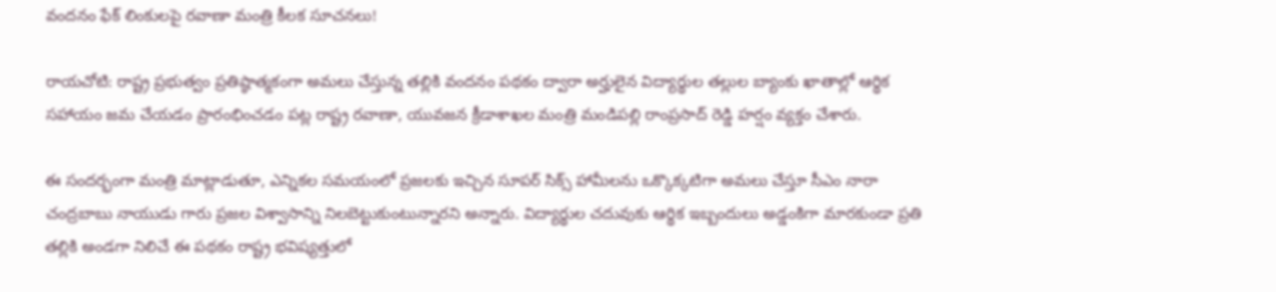వందనం ఫేక్ లింకులపై రవాణా మంత్రి కీలక సూచనలు!

రాయచోటి: రాష్ట్ర ప్రభుత్వం ప్రతిష్ఠాత్మకంగా అమలు చేస్తున్న తల్లికి వందనం పథకం ద్వారా అర్హులైన విద్యార్థుల తల్లుల బ్యాంకు ఖాతాల్లో ఆర్థిక సహాయం జమ చేయడం ప్రారంభించడం పట్ల రాష్ట్ర రవాణా, యువజన క్రీడాశాఖల మంత్రి మండిపల్లి రాంప్రసాద్ రెడ్డి హర్షం వ్యక్తం చేశారు.

ఈ సందర్భంగా మంత్రి మాట్లాడుతూ, ఎన్నికల సమయంలో ప్రజలకు ఇచ్చిన సూపర్ సిక్స్ హామీలను ఒక్కొక్కటిగా అమలు చేస్తూ సీఎం నారా చంద్రబాబు నాయుడు గారు ప్రజల విశ్వాసాన్ని నిలబెట్టుకుంటున్నారని అన్నారు. విద్యార్థుల చదువుకు ఆర్థిక ఇబ్బందులు అడ్డంకిగా మారకుండా ప్రతి తల్లికి అండగా నిలిచే ఈ పథకం రాష్ట్ర భవిష్యత్తులో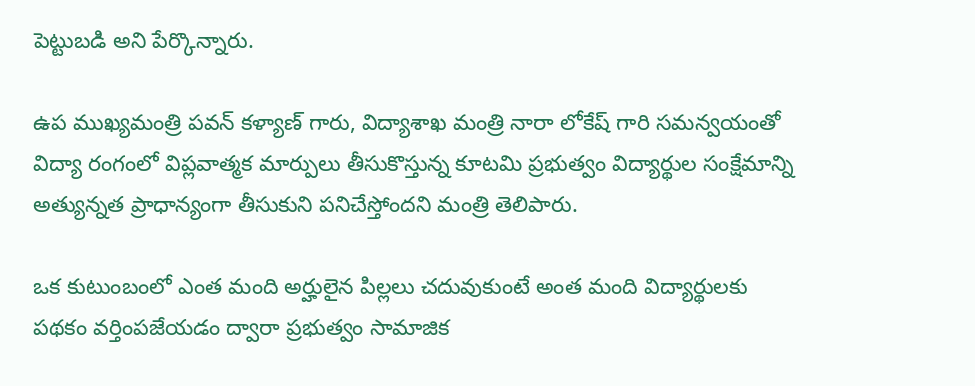పెట్టుబడి అని పేర్కొన్నారు.

ఉప ముఖ్యమంత్రి పవన్ కళ్యాణ్ గారు, విద్యాశాఖ మంత్రి నారా లోకేష్ గారి సమన్వయంతో విద్యా రంగంలో విప్లవాత్మక మార్పులు తీసుకొస్తున్న కూటమి ప్రభుత్వం విద్యార్థుల సంక్షేమాన్ని అత్యున్నత ప్రాధాన్యంగా తీసుకుని పనిచేస్తోందని మంత్రి తెలిపారు.

ఒక కుటుంబంలో ఎంత మంది అర్హులైన పిల్లలు చదువుకుంటే అంత మంది విద్యార్థులకు పథకం వర్తింపజేయడం ద్వారా ప్రభుత్వం సామాజిక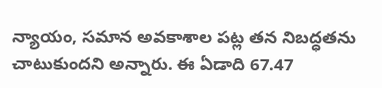న్యాయం, సమాన అవకాశాల పట్ల తన నిబద్ధతను చాటుకుందని అన్నారు. ఈ ఏడాది 67.47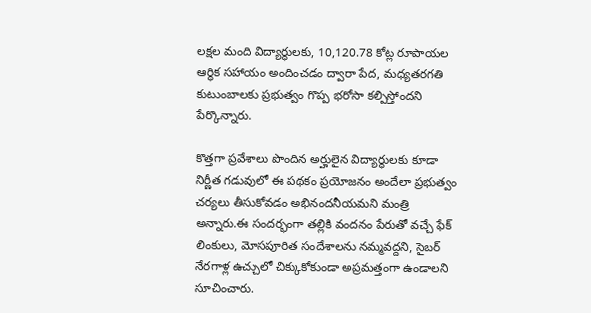లక్షల మంది విద్యార్థులకు, 10,120.78 కోట్ల రూపాయల ఆర్థిక సహాయం అందించడం ద్వారా పేద, మధ్యతరగతి కుటుంబాలకు ప్రభుత్వం గొప్ప భరోసా కల్పిస్తోందని పేర్కొన్నారు.

కొత్తగా ప్రవేశాలు పొందిన అర్హులైన విద్యార్థులకు కూడా నిర్ణీత గడువులో ఈ పథకం ప్రయోజనం అందేలా ప్రభుత్వం చర్యలు తీసుకోవడం అభినందనీయమని మంత్రి అన్నారు.ఈ సందర్భంగా తల్లికి వందనం పేరుతో వచ్చే ఫేక్ లింకులు, మోసపూరిత సందేశాలను నమ్మవద్దని, సైబర్ నేరగాళ్ల ఉచ్చులో చిక్కుకోకుండా అప్రమత్తంగా ఉండాలని సూచించారు.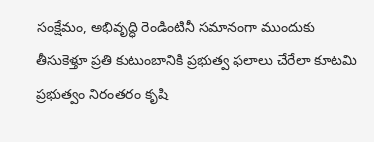సంక్షేమం, అభివృద్ధి రెండింటినీ సమానంగా ముందుకు తీసుకెళ్తూ ప్రతి కుటుంబానికి ప్రభుత్వ ఫలాలు చేరేలా కూటమి ప్రభుత్వం నిరంతరం కృషి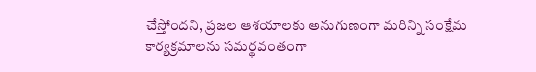చేస్తోందని, ప్రజల ఆశయాలకు అనుగుణంగా మరిన్ని సంక్షేమ కార్యక్రమాలను సమర్థవంతంగా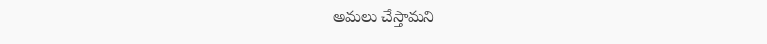అమలు చేస్తామని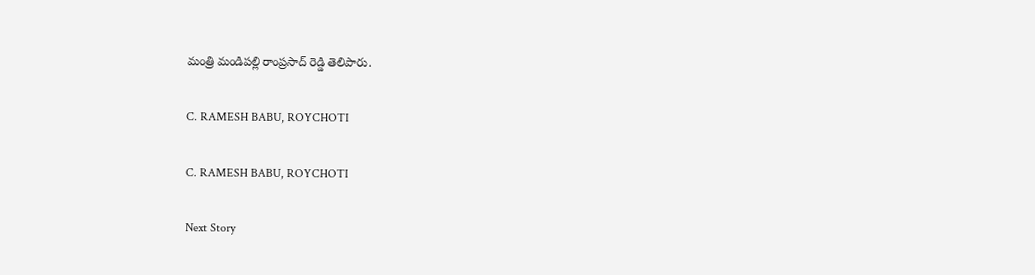మంత్రి మండిపల్లి రాంప్రసాద్ రెడ్డి తెలిపారు.

C. RAMESH BABU, ROYCHOTI

C. RAMESH BABU, ROYCHOTI

Next Story